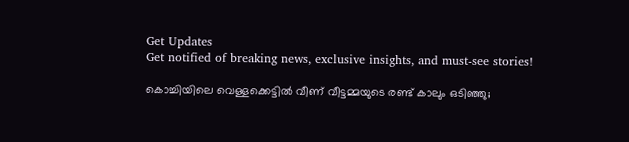Get Updates
Get notified of breaking news, exclusive insights, and must-see stories!

കൊച്ചിയിലെ വെള്ളക്കെട്ടില്‍ വീണ് വീട്ടമ്മയുടെ രണ്ട് കാലും ഒടിഞ്ഞു;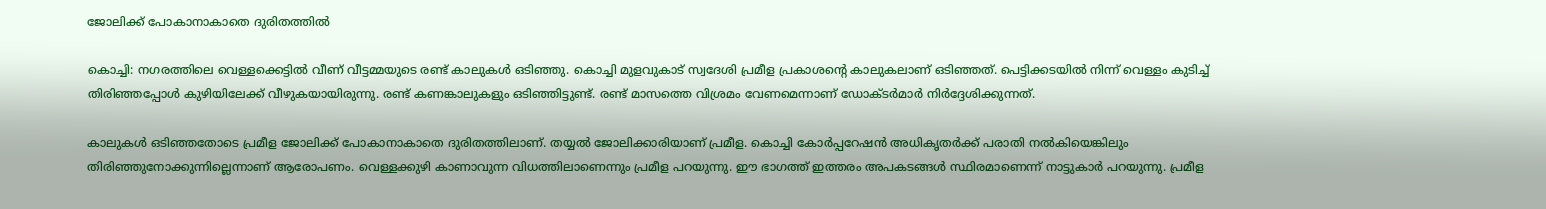ജോലിക്ക് പോകാനാകാതെ ദുരിതത്തില്‍

കൊച്ചി: നഗരത്തിലെ വെള്ളക്കെട്ടില്‍ വീണ് വീട്ടമ്മയുടെ രണ്ട് കാലുകള്‍ ഒടിഞ്ഞു. കൊച്ചി മുളവുകാട് സ്വദേശി പ്രമീള പ്രകാശന്റെ കാലുകലാണ് ഒടിഞ്ഞത്. പെട്ടിക്കടയില്‍ നിന്ന് വെള്ളം കുടിച്ച് തിരിഞ്ഞപ്പോള്‍ കുഴിയിലേക്ക് വീഴുകയായിരുന്നു. രണ്ട് കണങ്കാലുകളും ഒടിഞ്ഞിട്ടുണ്ട്. രണ്ട് മാസത്തെ വിശ്രമം വേണമെന്നാണ് ഡോക്ടര്‍മാര്‍ നിര്‍ദ്ദേശിക്കുന്നത്.

കാലുകള്‍ ഒടിഞ്ഞതോടെ പ്രമീള ജോലിക്ക് പോകാനാകാതെ ദുരിതത്തിലാണ്. തയ്യല്‍ ജോലിക്കാരിയാണ് പ്രമീള. കൊച്ചി കോര്‍പ്പറേഷന്‍ അധികൃതര്‍ക്ക് പരാതി നല്‍കിയെങ്കിലും തിരിഞ്ഞുനോക്കുന്നില്ലെന്നാണ് ആരോപണം. വെള്ളക്കുഴി കാണാവുന്ന വിധത്തിലാണെന്നും പ്രമീള പറയുന്നു. ഈ ഭാഗത്ത് ഇത്തരം അപകടങ്ങള്‍ സ്ഥിരമാണെന്ന് നാട്ടുകാര്‍ പറയുന്നു. പ്രമീള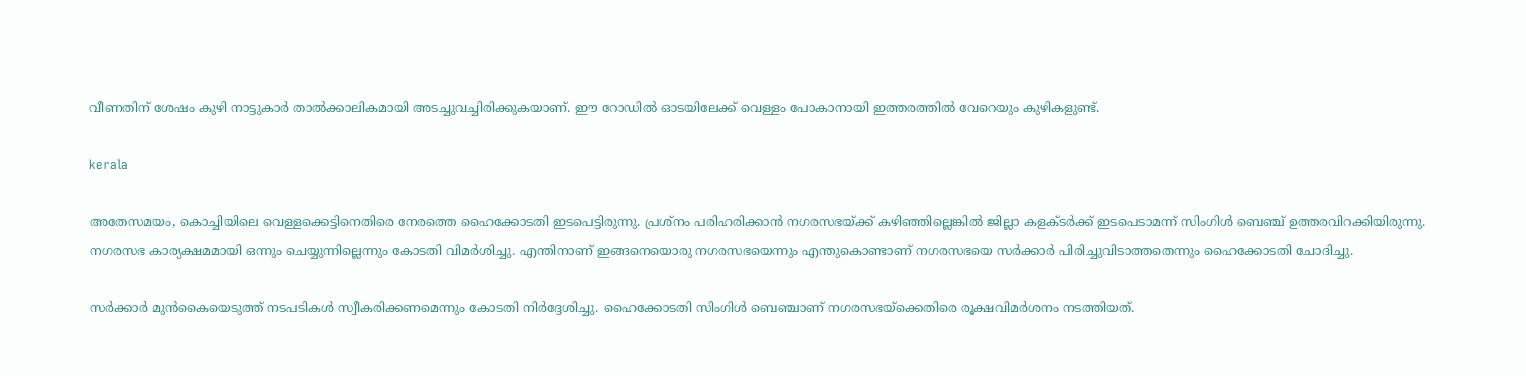വീണതിന് ശേഷം കുഴി നാട്ടുകാര്‍ താല്‍ക്കാലികമായി അടച്ചുവച്ചിരിക്കുകയാണ്. ഈ റോഡില്‍ ഓടയിലേക്ക് വെള്ളം പോകാനായി ഇത്തരത്തില്‍ വേറെയും കുഴികളുണ്ട്.

kerala

അതേസമയം, കൊച്ചിയിലെ വെള്ളക്കെട്ടിനെതിരെ നേരത്തെ ഹൈക്കോടതി ഇടപെട്ടിരുന്നു. പ്രശ്‌നം പരിഹരിക്കാന്‍ നഗരസഭയ്ക്ക് കഴിഞ്ഞില്ലെങ്കില്‍ ജില്ലാ കളക്ടര്‍ക്ക് ഇടപെടാമന്ന് സിംഗിള്‍ ബെഞ്ച് ഉത്തരവിറക്കിയിരുന്നു. നഗരസഭ കാര്യക്ഷമമായി ഒന്നും ചെയ്യുന്നില്ലെന്നും കോടതി വിമര്‍ശിച്ചു. എന്തിനാണ് ഇങ്ങനെയൊരു നഗരസഭയെന്നും എന്തുകൊണ്ടാണ് നഗരസഭയെ സര്‍ക്കാര്‍ പിരിച്ചുവിടാത്തതെന്നും ഹൈക്കോടതി ചോദിച്ചു.

സര്‍ക്കാര്‍ മുന്‍കൈയെടുത്ത് നടപടികള്‍ സ്വീകരിക്കണമെന്നും കോടതി നിര്‍ദ്ദേശിച്ചു. ഹൈക്കോടതി സിംഗിള്‍ ബെഞ്ചാണ് നഗരസഭയ്ക്കെതിരെ രൂക്ഷവിമര്‍ശനം നടത്തിയത്.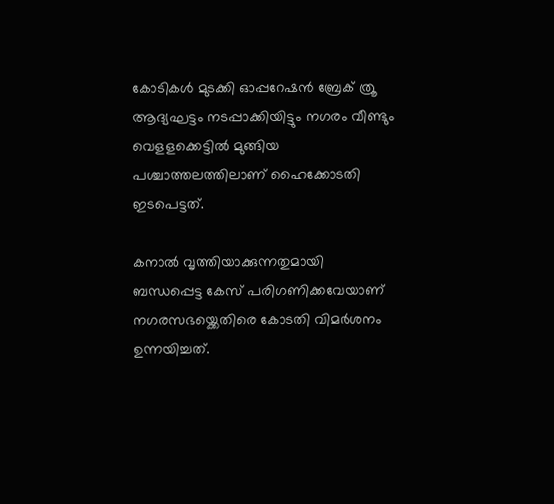കോടികള്‍ മുടക്കി ഓപ്പറേഷന്‍ ബ്രേക് ത്രൂ ആദ്യഘട്ടം നടപ്പാക്കിയിട്ടും നഗരം വീണ്ടും വെളളക്കെട്ടില്‍ മുങ്ങിയ പശ്ചാത്തലത്തിലാണ് ഹൈക്കോടതി ഇടപെട്ടത്.

കനാല്‍ വൃത്തിയാക്കുന്നതുമായി ബന്ധപ്പെട്ട കേസ് പരിഗണിക്കവേയാണ് നഗരസഭയ്ക്കെതിരെ കോടതി വിമര്‍ശനം ഉന്നയിച്ചത്.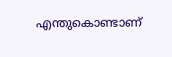എന്തുകൊണ്ടാണ്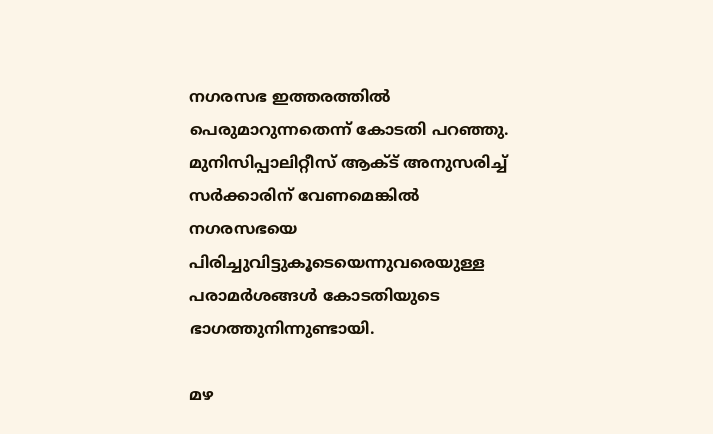നഗരസഭ ഇത്തരത്തില്‍ പെരുമാറുന്നതെന്ന് കോടതി പറഞ്ഞു. മുനിസിപ്പാലിറ്റീസ് ആക്ട് അനുസരിച്ച് സര്‍ക്കാരിന് വേണമെങ്കില്‍ നഗരസഭയെ പിരിച്ചുവിട്ടുകൂടെയെന്നുവരെയുള്ള പരാമര്‍ശങ്ങള്‍ കോടതിയുടെ ഭാഗത്തുനിന്നുണ്ടായി.

മഴ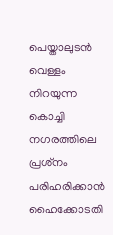പെയ്താലുടന്‍ വെള്ളം നിറയുന്ന കൊച്ചി നഗരത്തിലെ പ്രശ്‌നം പരിഹരിക്കാന്‍ ഹൈക്കോടതി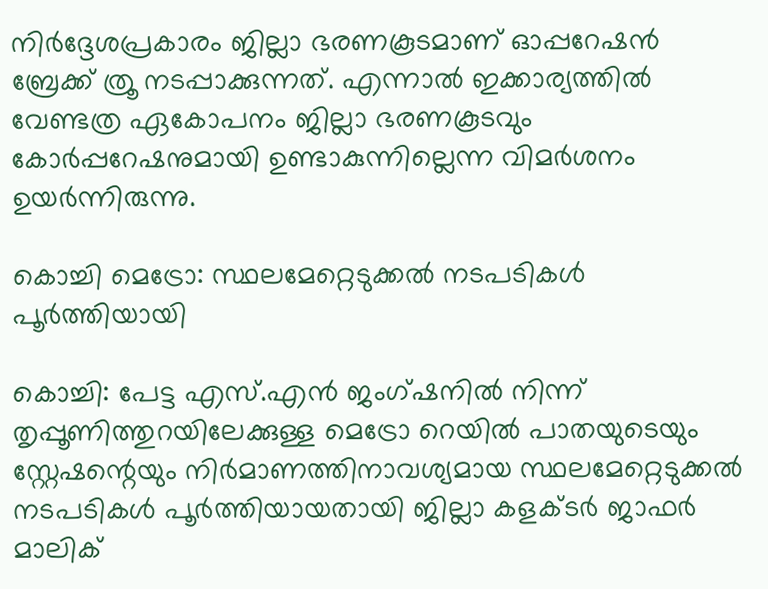നിര്‍ദ്ദേശപ്രകാരം ജില്ലാ ഭരണകൂടമാണ് ഓപ്പറേഷന്‍ ബ്രേക്ക് ത്രൂ നടപ്പാക്കുന്നത്. എന്നാല്‍ ഇക്കാര്യത്തില്‍ വേണ്ടത്ര ഏകോപനം ജില്ലാ ഭരണകൂടവും കോര്‍പ്പറേഷനുമായി ഉണ്ടാകുന്നില്ലെന്ന വിമര്‍ശനം ഉയര്‍ന്നിരുന്നു.

കൊച്ചി മെട്രോ: സ്ഥലമേറ്റെടുക്കല്‍ നടപടികള്‍ പൂര്‍ത്തിയായി

കൊച്ചി: പേട്ട എസ്.എന്‍ ജംഗ്ഷനില്‍ നിന്ന് തൃപ്പൂണിത്തുറയിലേക്കുള്ള മെട്രോ റെയില്‍ പാതയുടെയും സ്റ്റേഷന്റെയും നിര്‍മാണത്തിനാവശ്യമായ സ്ഥലമേറ്റെടുക്കല്‍ നടപടികള്‍ പൂര്‍ത്തിയായതായി ജില്ലാ കളക്ടര്‍ ജാഫര്‍ മാലിക്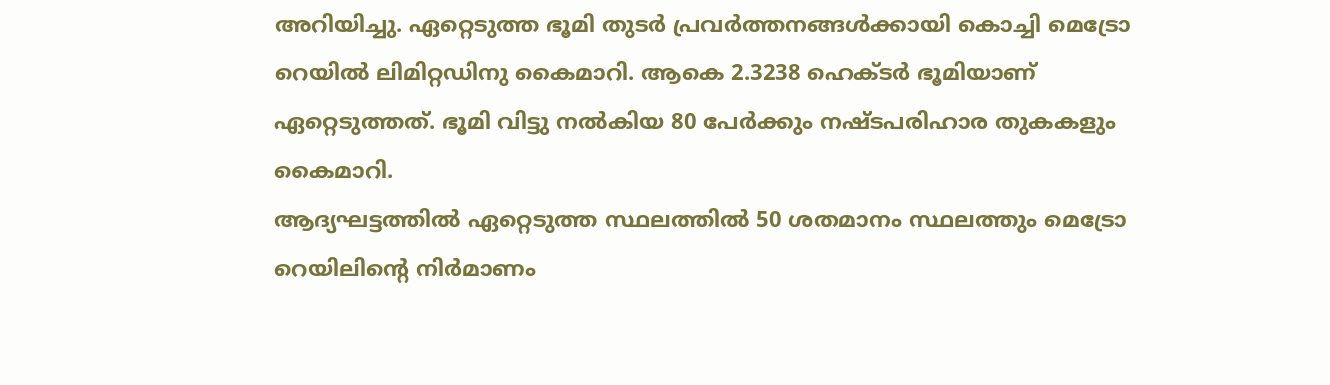അറിയിച്ചു. ഏറ്റെടുത്ത ഭൂമി തുടര്‍ പ്രവര്‍ത്തനങ്ങള്‍ക്കായി കൊച്ചി മെട്രോ റെയില്‍ ലിമിറ്റഡിനു കൈമാറി. ആകെ 2.3238 ഹെക്ടര്‍ ഭൂമിയാണ് ഏറ്റെടുത്തത്. ഭൂമി വിട്ടു നല്‍കിയ 80 പേര്‍ക്കും നഷ്ടപരിഹാര തുകകളും കൈമാറി.
ആദ്യഘട്ടത്തില്‍ ഏറ്റെടുത്ത സ്ഥലത്തില്‍ 50 ശതമാനം സ്ഥലത്തും മെട്രോ റെയിലിന്റെ നിര്‍മാണം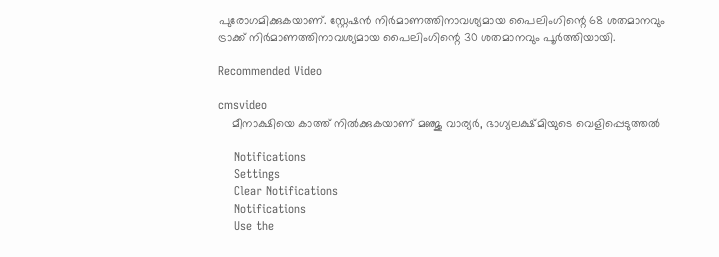പുരോഗമിക്കുകയാണ്. സ്റ്റേഷന്‍ നിര്‍മാണത്തിനാവശ്യമായ പൈലിംഗിന്റെ 68 ശതമാനവും ട്രാക്ക് നിര്‍മാണത്തിനാവശ്യമായ പൈലിംഗിന്റെ 30 ശതമാനവും പൂര്‍ത്തിയായി.

Recommended Video

cmsvideo
    മീനാക്ഷിയെ കാത്ത് നിൽക്കുകയാണ് മഞ്ജു വാര്യർ, ഭാഗ്യലക്ഷ്മിയുടെ വെളിപ്പെടുത്തൽ

    Notifications
    Settings
    Clear Notifications
    Notifications
    Use the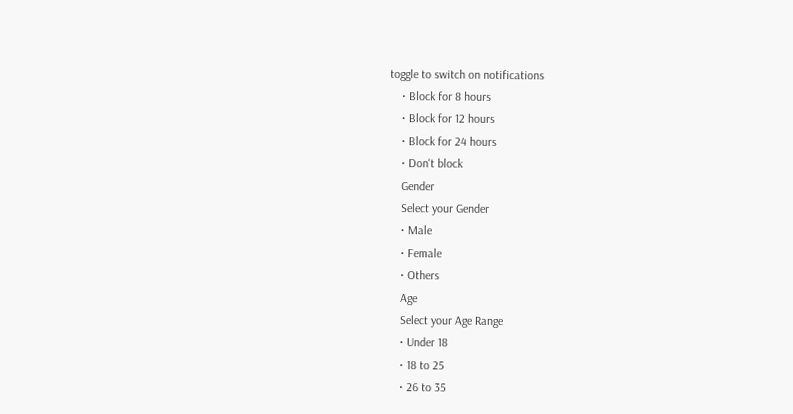toggle to switch on notifications
    • Block for 8 hours
    • Block for 12 hours
    • Block for 24 hours
    • Don't block
    Gender
    Select your Gender
    • Male
    • Female
    • Others
    Age
    Select your Age Range
    • Under 18
    • 18 to 25
    • 26 to 35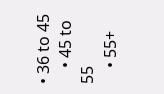• 36 to 45
    • 45 to 55
    • 55+